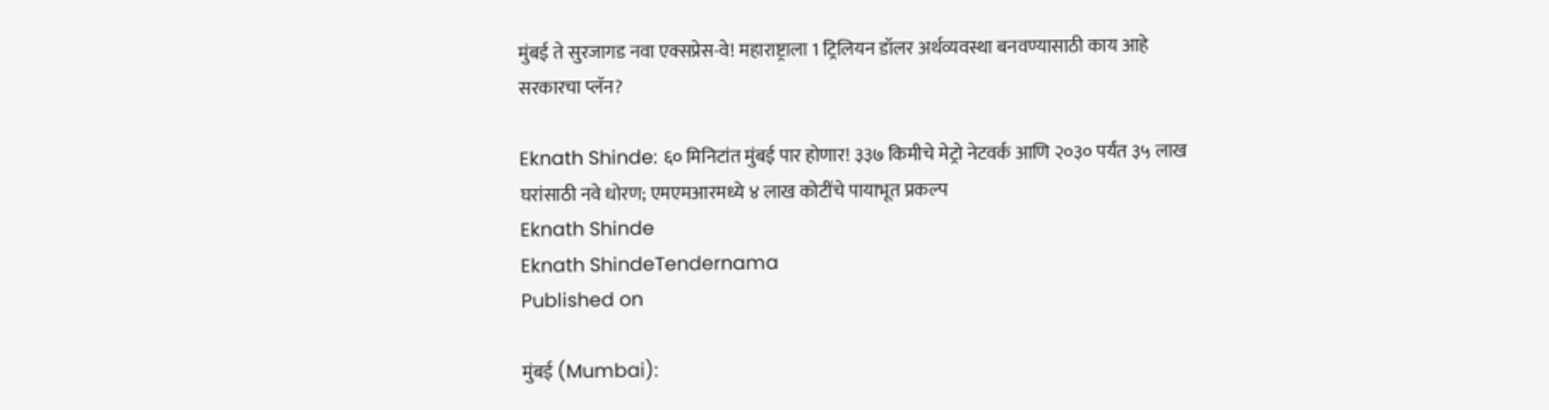मुंबई ते सुरजागड नवा एक्सप्रेस-वे! महाराष्ट्राला 1 ट्रिलियन डॉलर अर्थव्यवस्था बनवण्यासाठी काय आहे सरकारचा प्लॅन?

Eknath Shinde: ६० मिनिटांत मुंबई पार होणार! ३३७ किमीचे मेट्रो नेटवर्क आणि २०३० पर्यंत ३५ लाख घरांसाठी नवे धोरण; एमएमआरमध्ये ४ लाख कोटींचे पायाभूत प्रकल्प
Eknath Shinde
Eknath ShindeTendernama
Published on

मुंबई (Mumbai):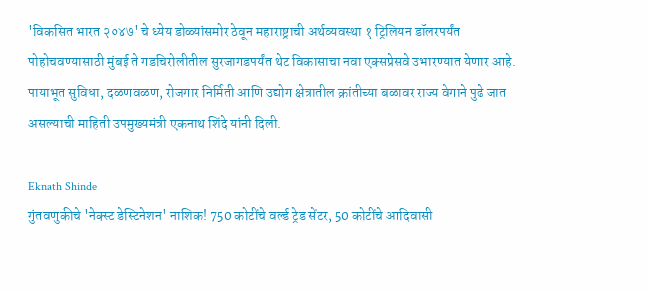'विकसित भारत २०४७' चे ध्येय डोळ्यांसमोर ठेवून महाराष्ट्राची अर्थव्यवस्था १ ट्रिलियन डॉलरपर्यंत पोहोचवण्यासाठी मुंबई ते गडचिरोलीतील सुरजागडपर्यंत थेट विकासाचा नवा एक्सप्रेसवे उभारण्यात येणार आहे. पायाभूत सुविधा, दळणवळण, रोजगार निर्मिती आणि उद्योग क्षेत्रातील क्रांतीच्या बळावर राज्य वेगाने पुढे जात असल्याची माहिती उपमुख्यमंत्री एकनाथ शिंदे यांनी दिली.

Eknath Shinde
गुंतवणुकीचे 'नेक्स्ट डेस्टिनेशन' नाशिक! 750 कोटींचे वर्ल्ड ट्रेड सेंटर, 50 कोटींचे आदिवासी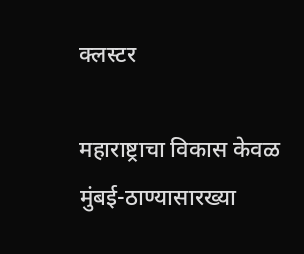क्लस्टर

महाराष्ट्राचा विकास केवळ मुंबई-ठाण्यासारख्या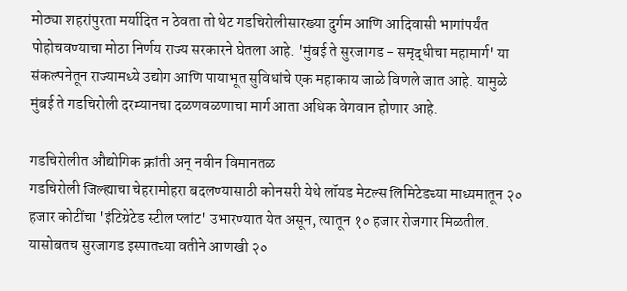मोठ्या शहरांपुरता मर्यादित न ठेवता तो थेट गडचिरोलीसारख्या दुर्गम आणि आदिवासी भागांपर्यंत पोहोचवण्याचा मोठा निर्णय राज्य सरकारने घेतला आहे. 'मुंबई ते सुरजागड - समृद्धीचा महामार्ग' या संकल्पनेतून राज्यामध्ये उद्योग आणि पायाभूत सुविधांचे एक महाकाय जाळे विणले जात आहे. यामुळे मुंबई ते गडचिरोली दरम्यानचा दळणवळणाचा मार्ग आता अधिक वेगवान होणार आहे.

गडचिरोलीत औद्योगिक क्रांती अन् नवीन विमानतळ
गडचिरोली जिल्ह्याचा चेहरामोहरा बदलण्यासाठी कोनसरी येथे लॉयड मेटल्स लिमिटेडच्या माध्यमातून २० हजार कोटींचा 'इंटिग्रेटेड स्टील प्लांट' उभारण्यात येत असून, त्यातून १० हजार रोजगार मिळतील. यासोबतच सुरजागड इस्पातच्या वतीने आणखी २०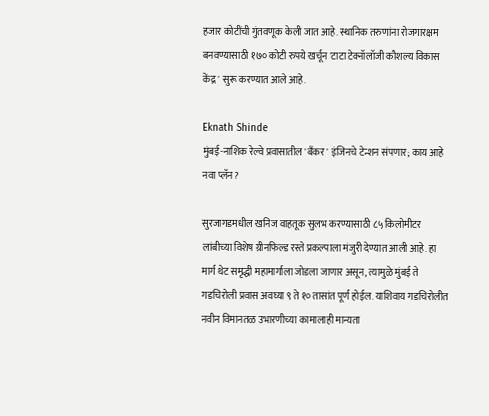हजार कोटींची गुंतवणूक केली जात आहे. स्थानिक तरुणांना रोजगारक्षम बनवण्यासाठी १७० कोटी रुपये खर्चून 'टाटा टेक्नॉलॉजी कौशल्य विकास केंद्र' सुरू करण्यात आले आहे.

Eknath Shinde
मुंबई-नाशिक रेल्वे प्रवासातील 'बँकर' इंजिनचे टेन्शन संपणार; काय आहे नवा प्लॅन?

सुरजागडमधील खनिज वाहतूक सुलभ करण्यासाठी ८५ किलोमीटर लांबीच्या विशेष ग्रीनफिल्ड रस्ते प्रकल्पाला मंजुरी देण्यात आली आहे. हा मार्ग थेट समृद्धी महामार्गाला जोडला जाणार असून, त्यामुळे मुंबई ते गडचिरोली प्रवास अवघ्या ९ ते १० तासांत पूर्ण होईल. याशिवाय गडचिरोलीत नवीन विमानतळ उभारणीच्या कामालाही मान्यता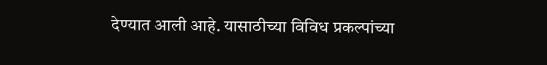देण्यात आली आहे. यासाठीच्या विविध प्रकल्पांच्या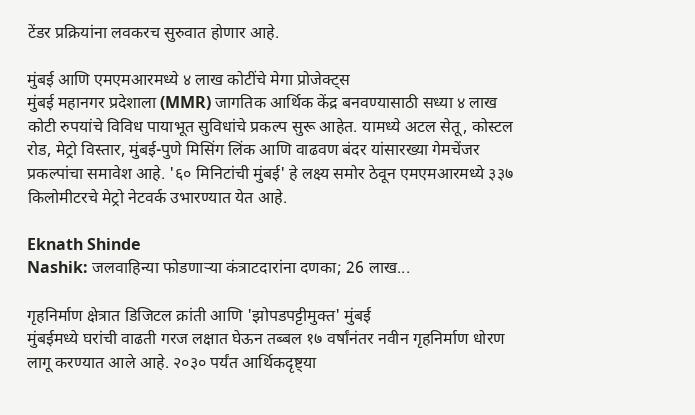टेंडर प्रक्रियांना लवकरच सुरुवात होणार आहे.

मुंबई आणि एमएमआरमध्ये ४ लाख कोटींचे मेगा प्रोजेक्ट्स
मुंबई महानगर प्रदेशाला (MMR) जागतिक आर्थिक केंद्र बनवण्यासाठी सध्या ४ लाख कोटी रुपयांचे विविध पायाभूत सुविधांचे प्रकल्प सुरू आहेत. यामध्ये अटल सेतू, कोस्टल रोड, मेट्रो विस्तार, मुंबई-पुणे मिसिंग लिंक आणि वाढवण बंदर यांसारख्या गेमचेंजर प्रकल्पांचा समावेश आहे. '६० मिनिटांची मुंबई' हे लक्ष्य समोर ठेवून एमएमआरमध्ये ३३७ किलोमीटरचे मेट्रो नेटवर्क उभारण्यात येत आहे.

Eknath Shinde
Nashik: जलवाहिन्या फोडणाऱ्या कंत्राटदारांना दणका; 26 लाख...

गृहनिर्माण क्षेत्रात डिजिटल क्रांती आणि 'झोपडपट्टीमुक्त' मुंबई
मुंबईमध्ये घरांची वाढती गरज लक्षात घेऊन तब्बल १७ वर्षांनंतर नवीन गृहनिर्माण धोरण लागू करण्यात आले आहे. २०३० पर्यंत आर्थिकदृष्ट्या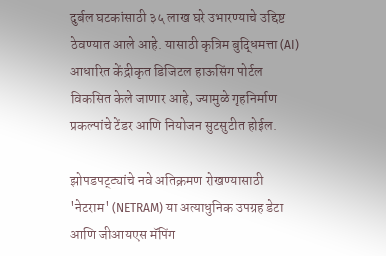दुर्बल घटकांसाठी ३५ लाख घरे उभारण्याचे उद्दिष्ट ठेवण्यात आले आहे. यासाठी कृत्रिम बुद्धिमत्ता (AI) आधारित केंद्रीकृत डिजिटल हाऊसिंग पोर्टल विकसित केले जाणार आहे, ज्यामुळे गृहनिर्माण प्रकल्पांचे टेंडर आणि नियोजन सुटसुटीत होईल.

झोपडपट्ट्यांचे नवे अतिक्रमण रोखण्यासाठी 'नेटराम' (NETRAM) या अत्याधुनिक उपग्रह डेटा आणि जीआयएस मॅपिंग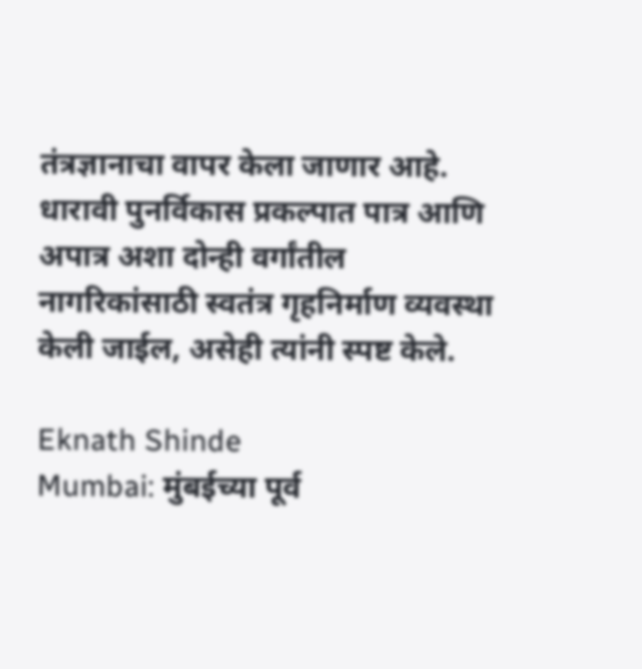तंत्रज्ञानाचा वापर केला जाणार आहे. धारावी पुनर्विकास प्रकल्पात पात्र आणि अपात्र अशा दोन्ही वर्गांतील नागरिकांसाठी स्वतंत्र गृहनिर्माण व्यवस्था केली जाईल, असेही त्यांनी स्पष्ट केले.

Eknath Shinde
Mumbai: मुंबईच्या पूर्व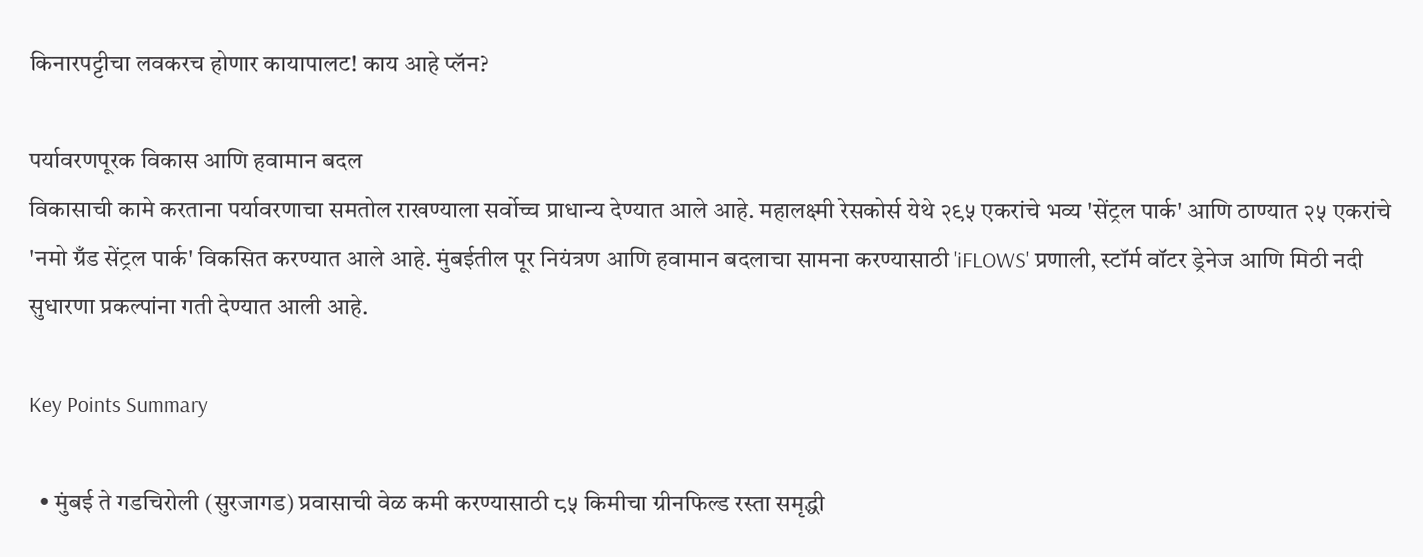किनारपट्टीचा लवकरच होणार कायापालट! काय आहे प्लॅन?

पर्यावरणपूरक विकास आणि हवामान बदल
विकासाची कामे करताना पर्यावरणाचा समतोल राखण्याला सर्वोच्च प्राधान्य देण्यात आले आहे. महालक्ष्मी रेसकोर्स येथे २९५ एकरांचे भव्य 'सेंट्रल पार्क' आणि ठाण्यात २५ एकरांचे 'नमो ग्रँड सेंट्रल पार्क' विकसित करण्यात आले आहे. मुंबईतील पूर नियंत्रण आणि हवामान बदलाचा सामना करण्यासाठी 'iFLOWS' प्रणाली, स्टॉर्म वॉटर ड्रेनेज आणि मिठी नदी सुधारणा प्रकल्पांना गती देण्यात आली आहे.

Key Points Summary

  • मुंबई ते गडचिरोली (सुरजागड) प्रवासाची वेळ कमी करण्यासाठी ८५ किमीचा ग्रीनफिल्ड रस्ता समृद्धी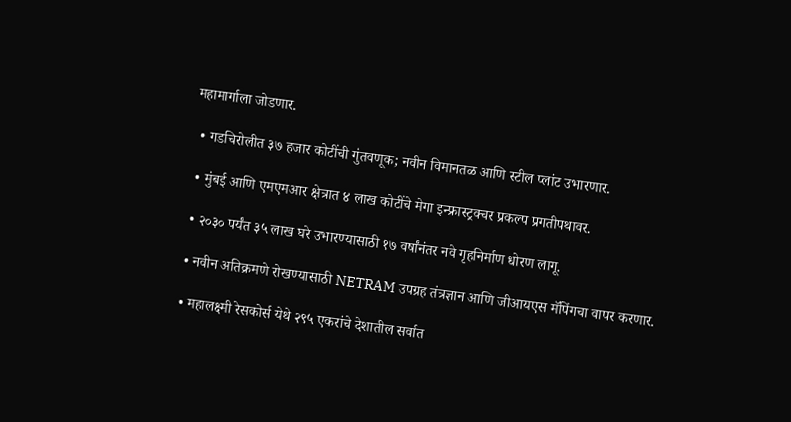महामार्गाला जोडणार.

  • गडचिरोलीत ३७ हजार कोटींची गुंतवणूक; नवीन विमानतळ आणि स्टील प्लांट उभारणार.

  • मुंबई आणि एमएमआर क्षेत्रात ४ लाख कोटींचे मेगा इन्फ्रास्ट्रक्चर प्रकल्प प्रगतीपथावर.

  • २०३० पर्यंत ३५ लाख घरे उभारण्यासाठी १७ वर्षांनंतर नवे गृहनिर्माण धोरण लागू.

  • नवीन अतिक्रमणे रोखण्यासाठी NETRAM उपग्रह तंत्रज्ञान आणि जीआयएस मॅपिंगचा वापर करणार.

  • महालक्ष्मी रेसकोर्स येथे २९५ एकरांचे देशातील सर्वात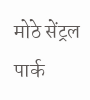मोठे सेंट्रल पार्क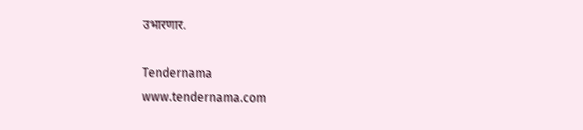उभारणार.

Tendernama
www.tendernama.com